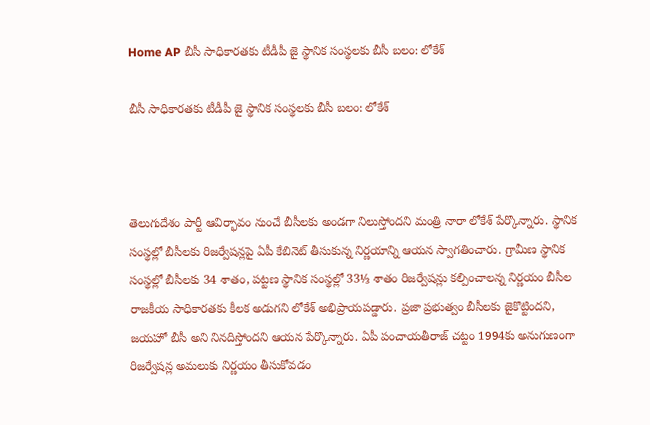Home AP బీసీ సాధికారతకు టీడీపీ జై స్థానిక సంస్థలకు బీసీ బలం: లోకేశ్

బీసీ సాధికారతకు టీడీపీ జై స్థానిక సంస్థలకు బీసీ బలం: లోకేశ్



తెలుగుదేశం పార్టీ ఆవిర్భావం నుంచే బీసీలకు అండగా నిలుస్తోందని మంత్రి నారా లోకేశ్ పేర్కొన్నారు. స్థానిక సంస్థల్లో బీసీలకు రిజర్వేషన్లపై ఏపీ కేబినెట్ తీసుకున్న నిర్ణయాన్ని ఆయన స్వాగతించారు. గ్రామీణ స్థానిక సంస్థల్లో బీసీలకు 34 శాతం, పట్టణ స్థానిక సంస్థల్లో 33⅓ శాతం రిజర్వేషన్లు కల్పించాలన్న నిర్ణయం బీసీల రాజకీయ సాధికారతకు కీలక అడుగని లోకేశ్ అభిప్రాయపడ్డారు. ప్రజా ప్రభుత్వం బీసీలకు జైకొట్టిందని, జయహో బీసీ అని నినదిస్తోందని ఆయన పేర్కొన్నారు. ఏపీ పంచాయతీరాజ్ చట్టం 1994కు అనుగుణంగా రిజర్వేషన్ల అమలుకు నిర్ణయం తీసుకోవడం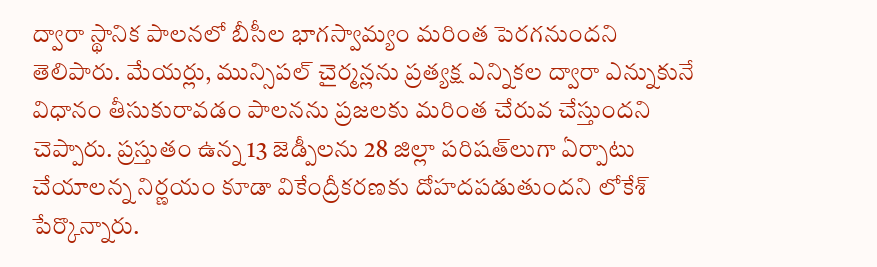ద్వారా స్థానిక పాలనలో బీసీల భాగస్వామ్యం మరింత పెరగనుందని తెలిపారు. మేయర్లు, మున్సిపల్ చైర్మన్లను ప్రత్యక్ష ఎన్నికల ద్వారా ఎన్నుకునే విధానం తీసుకురావడం పాలనను ప్రజలకు మరింత చేరువ చేస్తుందని చెప్పారు. ప్రస్తుతం ఉన్న 13 జెడ్పీలను 28 జిల్లా పరిషత్‌లుగా ఏర్పాటు చేయాలన్న నిర్ణయం కూడా వికేంద్రీకరణకు దోహదపడుతుందని లోకేశ్ పేర్కొన్నారు.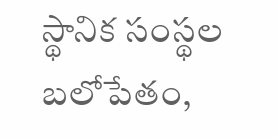స్థానిక సంస్థల బలోపేతం,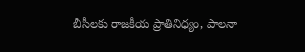బీసీలకు రాజకీయ ప్రాతినిధ్యం, పాలనా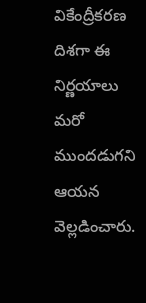వికేంద్రీకరణ దిశగా ఈ నిర్ణయాలు మరో ముందడుగని ఆయన వెల్లడించారు.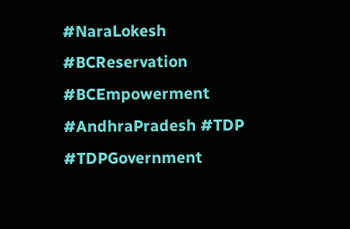#NaraLokesh #BCReservation #BCEmpowerment #AndhraPradesh #TDP #TDPGovernment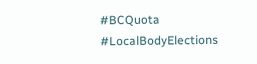#BCQuota #LocalBodyElections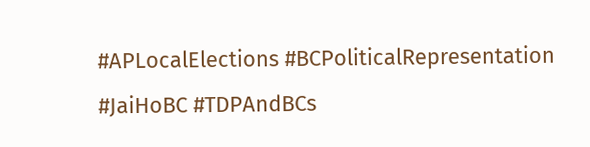#APLocalElections #BCPoliticalRepresentation #JaiHoBC #TDPAndBCs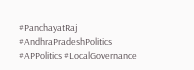#PanchayatRaj #AndhraPradeshPolitics #APPolitics #LocalGovernance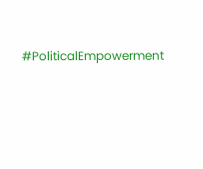#PoliticalEmpowerment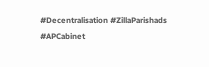#Decentralisation #ZillaParishads #APCabinet